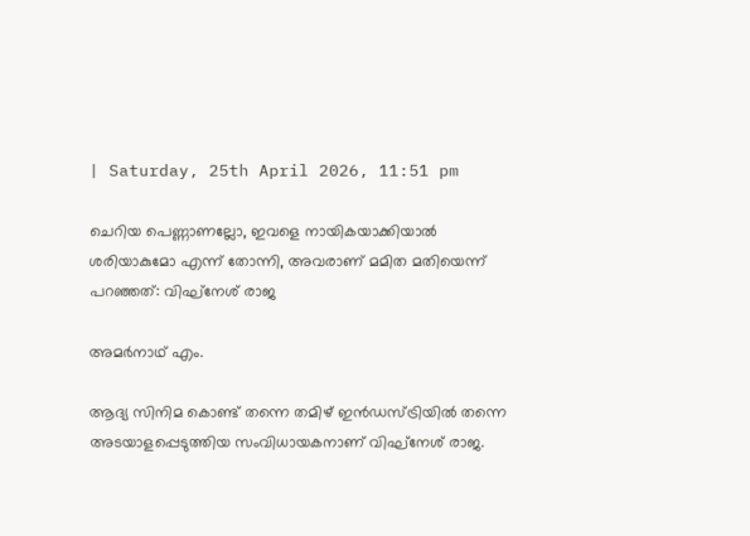| Saturday, 25th April 2026, 11:51 pm

ചെറിയ പെണ്ണാണല്ലോ, ഇവളെ നായികയാക്കിയാല്‍ ശരിയാകുമോ എന്ന് തോന്നി, അവരാണ് മമിത മതിയെന്ന് പറഞ്ഞത്: വിഘ്‌നേശ് രാജ

അമര്‍നാഥ് എം.

ആദ്യ സിനിമ കൊണ്ട് തന്നെ തമിഴ് ഇന്‍ഡസ്ട്രിയില്‍ തന്നെ അടയാളപ്പെടുത്തിയ സംവിധായകനാണ് വിഘ്നേശ് രാജ.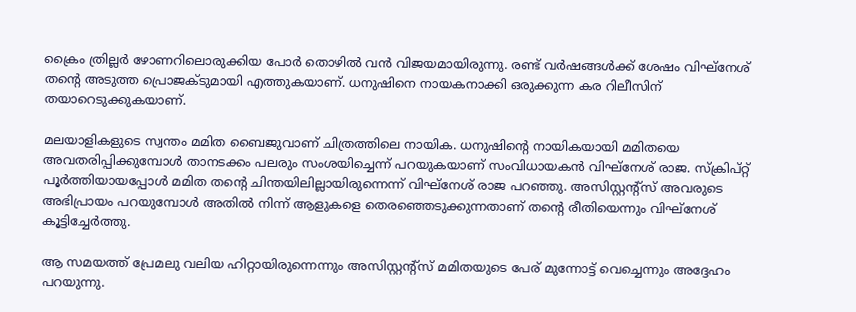ക്രൈം ത്രില്ലര്‍ ഴോണറിലൊരുക്കിയ പോര്‍ തൊഴില്‍ വന്‍ വിജയമായിരുന്നു. രണ്ട് വര്‍ഷങ്ങള്‍ക്ക് ശേഷം വിഘ്നേശ് തന്റെ അടുത്ത പ്രൊജക്ടുമായി എത്തുകയാണ്. ധനുഷിനെ നായകനാക്കി ഒരുക്കുന്ന കര റിലീസിന് തയാറെടുക്കുകയാണ്.

മലയാളികളുടെ സ്വന്തം മമിത ബൈജുവാണ് ചിത്രത്തിലെ നായിക. ധനുഷിന്റെ നായികയായി മമിതയെ അവതരിപ്പിക്കുമ്പോള്‍ താനടക്കം പലരും സംശയിച്ചെന്ന് പറയുകയാണ് സംവിധായകന്‍ വിഘ്‌നേശ് രാജ. സ്‌ക്രിപ്റ്റ് പൂര്‍ത്തിയായപ്പോള്‍ മമിത തന്റെ ചിന്തയിലില്ലായിരുന്നെന്ന് വിഘ്‌നേശ് രാജ പറഞ്ഞു. അസിസ്റ്റന്റ്‌സ് അവരുടെ അഭിപ്രായം പറയുമ്പോള്‍ അതില്‍ നിന്ന് ആളുകളെ തെരഞ്ഞെടുക്കുന്നതാണ് തന്റെ രീതിയെന്നും വിഘ്‌നേശ് കൂട്ടിച്ചേര്‍ത്തു.

ആ സമയത്ത് പ്രേമലു വലിയ ഹിറ്റായിരുന്നെന്നും അസിസ്റ്റന്റ്‌സ് മമിതയുടെ പേര് മുന്നോട്ട് വെച്ചെന്നും അദ്ദേഹം പറയുന്നു.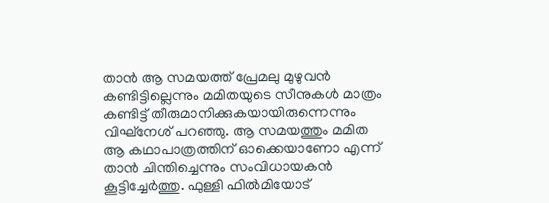താന്‍ ആ സമയത്ത് പ്രേമലു മുഴുവന്‍ കണ്ടിട്ടില്ലെന്നും മമിതയുടെ സീനുകള്‍ മാത്രം കണ്ടിട്ട് തീരുമാനിക്കുകയായിരുന്നെന്നും വിഘ്‌നേശ് പറഞ്ഞു. ആ സമയത്തും മമിത ആ കഥാപാത്രത്തിന് ഓക്കെയാണോ എന്ന് താന്‍ ചിന്തിച്ചെന്നും സംവിധായകന്‍ കൂട്ടിച്ചേര്‍ത്തു. ഫുള്ളി ഫില്‍മിയോട്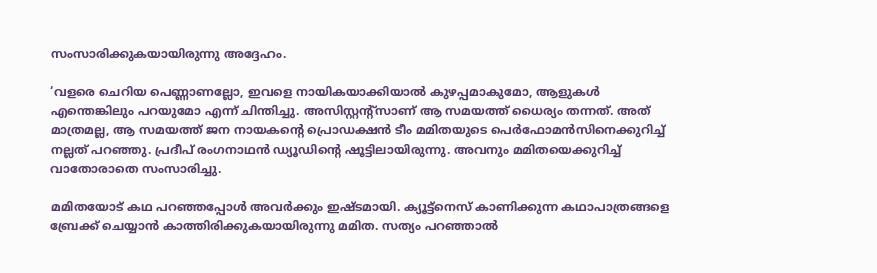സംസാരിക്കുകയായിരുന്നു അദ്ദേഹം.

‘വളരെ ചെറിയ പെണ്ണാണല്ലോ, ഇവളെ നായികയാക്കിയാല്‍ കുഴപ്പമാകുമോ, ആളുകള്‍ എന്തെങ്കിലും പറയുമോ എന്ന് ചിന്തിച്ചു. അസിസ്റ്റന്റ്‌സാണ് ആ സമയത്ത് ധൈര്യം തന്നത്. അത് മാത്രമല്ല, ആ സമയത്ത് ജന നായകന്റെ പ്രൊഡക്ഷന്‍ ടീം മമിതയുടെ പെര്‍ഫോമന്‍സിനെക്കുറിച്ച് നല്ലത് പറഞ്ഞു. പ്രദീപ് രംഗനാഥന്‍ ഡ്യൂഡിന്റെ ഷൂട്ടിലായിരുന്നു. അവനും മമിതയെക്കുറിച്ച് വാതോരാതെ സംസാരിച്ചു.

മമിതയോട് കഥ പറഞ്ഞപ്പോള്‍ അവര്‍ക്കും ഇഷ്ടമായി. ക്യൂട്ട്‌നെസ് കാണിക്കുന്ന കഥാപാത്രങ്ങളെ ബ്രേക്ക് ചെയ്യാന്‍ കാത്തിരിക്കുകയായിരുന്നു മമിത. സത്യം പറഞ്ഞാല്‍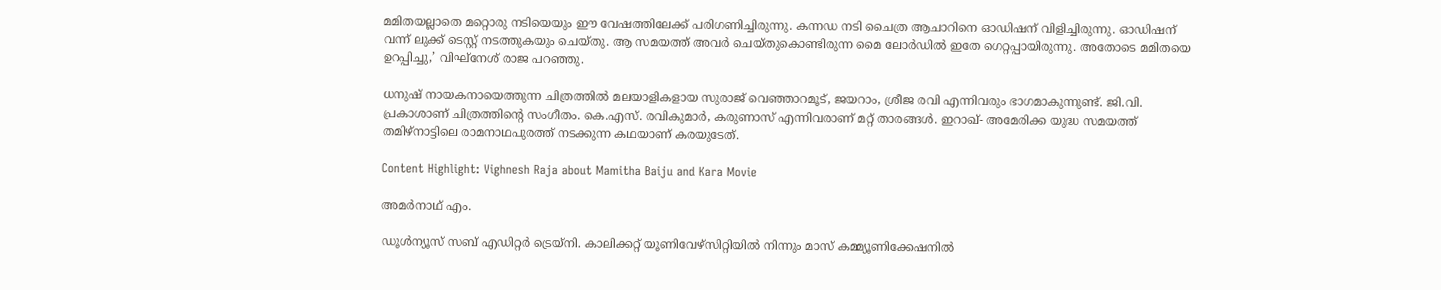മമിതയല്ലാതെ മറ്റൊരു നടിയെയും ഈ വേഷത്തിലേക്ക് പരിഗണിച്ചിരുന്നു. കന്നഡ നടി ചൈത്ര ആചാറിനെ ഓഡിഷന് വിളിച്ചിരുന്നു. ഓഡിഷന് വന്ന് ലുക്ക് ടെസ്റ്റ് നടത്തുകയും ചെയ്തു. ആ സമയത്ത് അവര്‍ ചെയ്തുകൊണ്ടിരുന്ന മൈ ലോര്‍ഡില്‍ ഇതേ ഗെറ്റപ്പായിരുന്നു. അതോടെ മമിതയെ ഉറപ്പിച്ചു,’ വിഘ്‌നേശ് രാജ പറഞ്ഞു.

ധനുഷ് നായകനായെത്തുന്ന ചിത്രത്തില്‍ മലയാളികളായ സുരാജ് വെഞ്ഞാറമൂട്, ജയറാം, ശ്രീജ രവി എന്നിവരും ഭാഗമാകുന്നുണ്ട്. ജി.വി. പ്രകാശാണ് ചിത്രത്തിന്റെ സംഗീതം. കെ.എസ്. രവികുമാര്‍, കരുണാസ് എന്നിവരാണ് മറ്റ് താരങ്ങള്‍. ഇറാഖ്- അമേരിക്ക യുദ്ധ സമയത്ത് തമിഴ്‌നാട്ടിലെ രാമനാഥപുരത്ത് നടക്കുന്ന കഥയാണ് കരയുടേത്.

Content Highlight: Vighnesh Raja about Mamitha Baiju and Kara Movie

അമര്‍നാഥ് എം.

ഡൂള്‍ന്യൂസ് സബ് എഡിറ്റര്‍ ട്രെയ്‌നി. കാലിക്കറ്റ് യൂണിവേഴ്‌സിറ്റിയില്‍ നിന്നും മാസ് കമ്മ്യൂണിക്കേഷനില്‍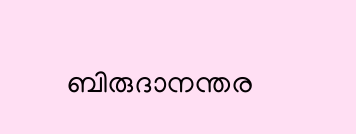ബിരുദാനന്തര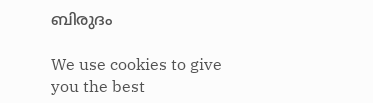ബിരുദം

We use cookies to give you the best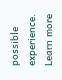possible experience. Learn more